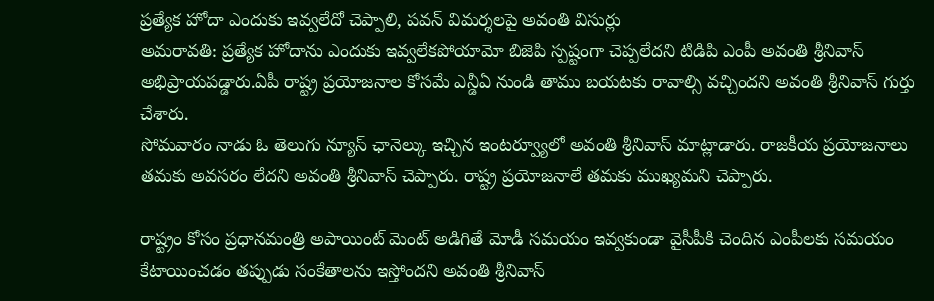ప్రత్యేక హోదా ఎందుకు ఇవ్వలేదో చెప్పాలి, పవన్ విమర్శలపై అవంతి విసుర్లు
అమరావతి: ప్రత్యేక హోదాను ఎందుకు ఇవ్వలేకపోయామో బిజెపి స్పష్టంగా చెప్పలేదని టిడిపి ఎంపీ అవంతి శ్రీనివాస్ అభిప్రాయపడ్డారు.ఏపీ రాష్ట్ర ప్రయోజనాల కోసమే ఎన్డీఏ నుండి తాము బయటకు రావాల్సి వచ్చిందని అవంతి శ్రీనివాస్ గుర్తు చేశారు.
సోమవారం నాడు ఓ తెలుగు న్యూస్ ఛానెల్కు ఇచ్చిన ఇంటర్వ్యూలో అవంతి శ్రీనివాస్ మాట్లాడారు. రాజకీయ ప్రయోజనాలు తమకు అవసరం లేదని అవంతి శ్రీనివాస్ చెప్పారు. రాష్ట్ర ప్రయోజనాలే తమకు ముఖ్యమని చెప్పారు.

రాష్ట్రం కోసం ప్రధానమంత్రి అపాయింట్ మెంట్ అడిగితే మోడీ సమయం ఇవ్వకుండా వైసీపీకి చెందిన ఎంపీలకు సమయం కేటాయించడం తప్పుడు సంకేతాలను ఇస్తోందని అవంతి శ్రీనివాస్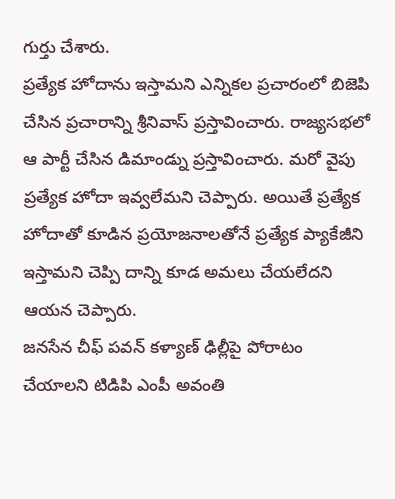గుర్తు చేశారు.
ప్రత్యేక హోదాను ఇస్తామని ఎన్నికల ప్రచారంలో బిజెపి చేసిన ప్రచారాన్ని శ్రీనివాస్ ప్రస్తావించారు. రాజ్యసభలో ఆ పార్టీ చేసిన డిమాండ్ను ప్రస్తావించారు. మరో వైపు ప్రత్యేక హోదా ఇవ్వలేమని చెప్పారు. అయితే ప్రత్యేక హోదాతో కూడిన ప్రయోజనాలతోనే ప్రత్యేక ప్యాకేజీని ఇస్తామని చెప్పి దాన్ని కూడ అమలు చేయలేదని ఆయన చెప్పారు.
జనసేన చీఫ్ పవన్ కళ్యాణ్ ఢిల్లీపై పోరాటం చేయాలని టిడిపి ఎంపీ అవంతి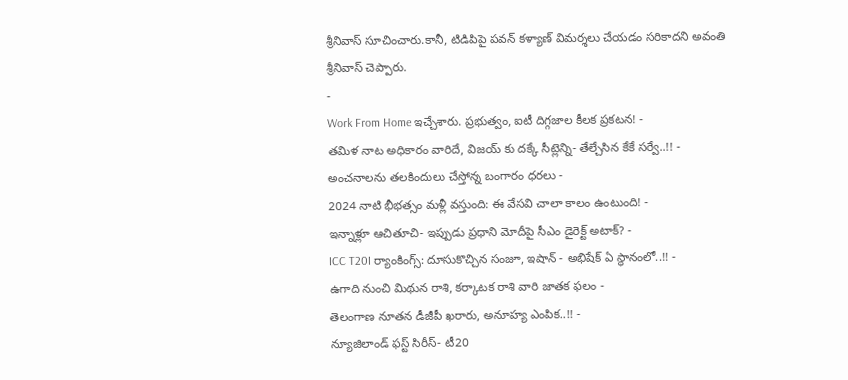శ్రీనివాస్ సూచించారు.కానీ, టిడిపిపై పవన్ కళ్యాణ్ విమర్శలు చేయడం సరికాదని అవంతి శ్రీనివాస్ చెప్పారు.
-
Work From Home ఇచ్చేశారు. ప్రభుత్వం, ఐటీ దిగ్గజాల కీలక ప్రకటన! -
తమిళ నాట అధికారం వారిదే, విజయ్ కు దక్కే సీట్లెన్ని- తేల్చేసిన కేకే సర్వే..!! -
అంచనాలను తలకిందులు చేస్తోన్న బంగారం ధరలు -
2024 నాటి భీభత్సం మళ్లీ వస్తుంది: ఈ వేసవి చాలా కాలం ఉంటుంది! -
ఇన్నాళ్లూ ఆచితూచి- ఇప్పుడు ప్రధాని మోదీపై సీఎం డైరెక్ట్ అటాక్? -
ICC T20I ర్యాంకింగ్స్: దూసుకొచ్చిన సంజూ, ఇషాన్ - అభిషేక్ ఏ స్థానంలో..!! -
ఉగాది నుంచి మిథున రాశి, కర్కాటక రాశి వారి జాతక ఫలం -
తెలంగాణ నూతన డీజీపీ ఖరారు, అనూహ్య ఎంపిక..!! -
న్యూజిలాండ్ ఫస్ట్ సిరీస్- టీ20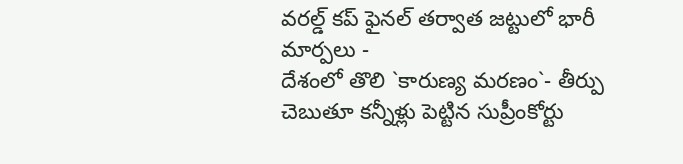వరల్డ్ కప్ ఫైనల్ తర్వాత జట్టులో భారీ మార్పలు -
దేశంలో తొలి `కారుణ్య మరణం`- తీర్పు చెబుతూ కన్నీళ్లు పెట్టిన సుప్రీంకోర్టు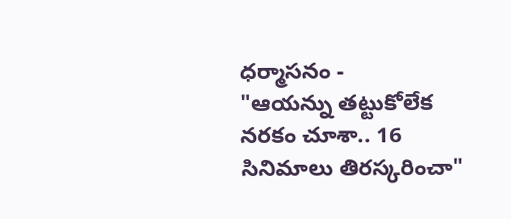ధర్మాసనం -
"ఆయన్ను తట్టుకోలేక నరకం చూశా.. 16 సినిమాలు తిరస్కరించా"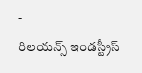-
రిలయన్స్ ఇండస్ట్రీస్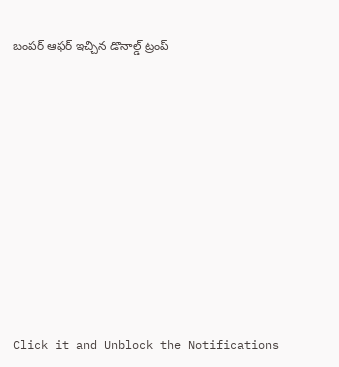బంపర్ ఆఫర్ ఇచ్చిన డొనాల్డ్ ట్రంప్












Click it and Unblock the Notifications